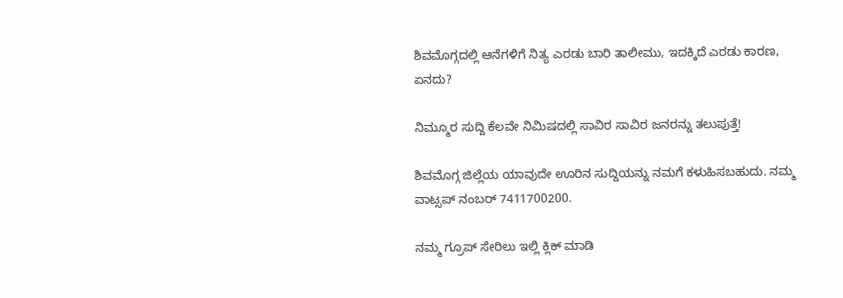ಶಿವಮೊಗ್ಗದಲ್ಲಿ ಆನೆಗಳಿಗೆ ನಿತ್ಯ ಎರಡು ಬಾರಿ ತಾಲೀಮು, ಇದಕ್ಕಿದೆ ಎರಡು ಕಾರಣ, ಏನದು?

ನಿಮ್ಮೂರ ಸುದ್ದಿ ಕೆಲವೇ ನಿಮಿಷದಲ್ಲಿ ಸಾವಿರ ಸಾವಿರ ಜನರನ್ನು ತಲುಪುತ್ತೆ!

ಶಿವಮೊಗ್ಗ ಜಿಲ್ಲೆಯ ಯಾವುದೇ ಊರಿನ ಸುದ್ದಿಯನ್ನು ನಮಗೆ ಕಳುಹಿಸಬಹುದು. ನಮ್ಮ ವಾಟ್ಸಪ್‌ ನಂಬರ್ 7411700200.

ನಮ್ಮ ಗ್ರೂಪ್‌ ಸೇರಿಲು ಇಲ್ಲಿ ಕ್ಲಿಕ್‌ ಮಾಡಿ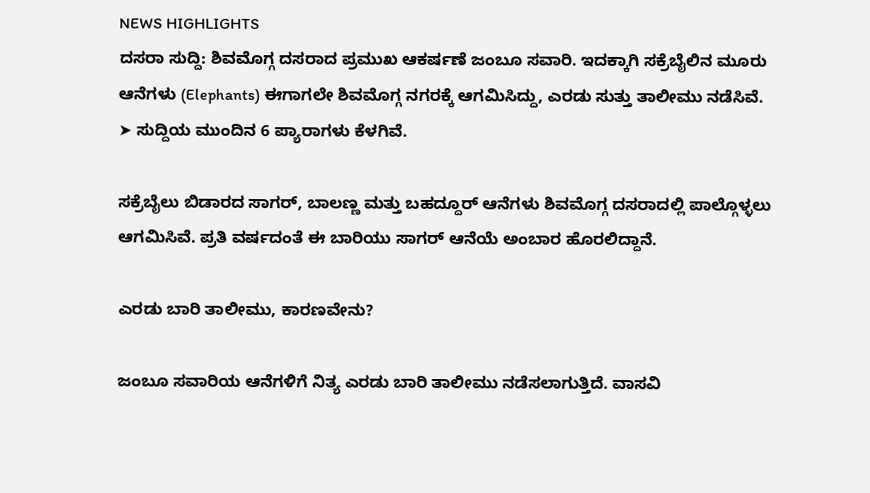NEWS HIGHLIGHTS
ದಸರಾ ಸುದ್ದಿ: ಶಿವಮೊಗ್ಗ ದಸರಾದ ಪ್ರಮುಖ ಆಕರ್ಷಣೆ ಜಂಬೂ ಸವಾರಿ. ಇದಕ್ಕಾಗಿ ಸಕ್ರೆಬೈಲಿನ ಮೂರು ಆನೆಗಳು (Elephants) ಈಗಾಗಲೇ ಶಿವಮೊಗ್ಗ ನಗರಕ್ಕೆ ಆಗಮಿಸಿದ್ದು, ಎರಡು ಸುತ್ತು ತಾಲೀಮು ನಡೆಸಿವೆ.
➤ ಸುದ್ದಿಯ ಮುಂದಿನ 6 ಪ್ಯಾರಾಗಳು ಕೆಳಗಿವೆ.

ಸಕ್ರೆಬೈಲು ಬಿಡಾರದ ಸಾಗರ್‌, ಬಾಲಣ್ಣ ಮತ್ತು ಬಹದ್ದೂರ್‌ ಆನೆಗಳು ಶಿವಮೊಗ್ಗ ದಸರಾದಲ್ಲಿ ಪಾಲ್ಗೊಳ್ಳಲು ಆಗಮಿಸಿವೆ. ಪ್ರತಿ ವರ್ಷದಂತೆ ಈ ಬಾರಿಯು ಸಾಗರ್‌ ಆನೆಯೆ ಅಂಬಾರ ಹೊರಲಿದ್ದಾನೆ.

ಎರಡು ಬಾರಿ ತಾಲೀಮು, ಕಾರಣವೇನು?

ಜಂಬೂ ಸವಾರಿಯ ಆನೆಗಳಿಗೆ ನಿತ್ಯ ಎರಡು ಬಾರಿ ತಾಲೀಮು ನಡೆಸಲಾಗುತ್ತಿದೆ. ವಾಸವಿ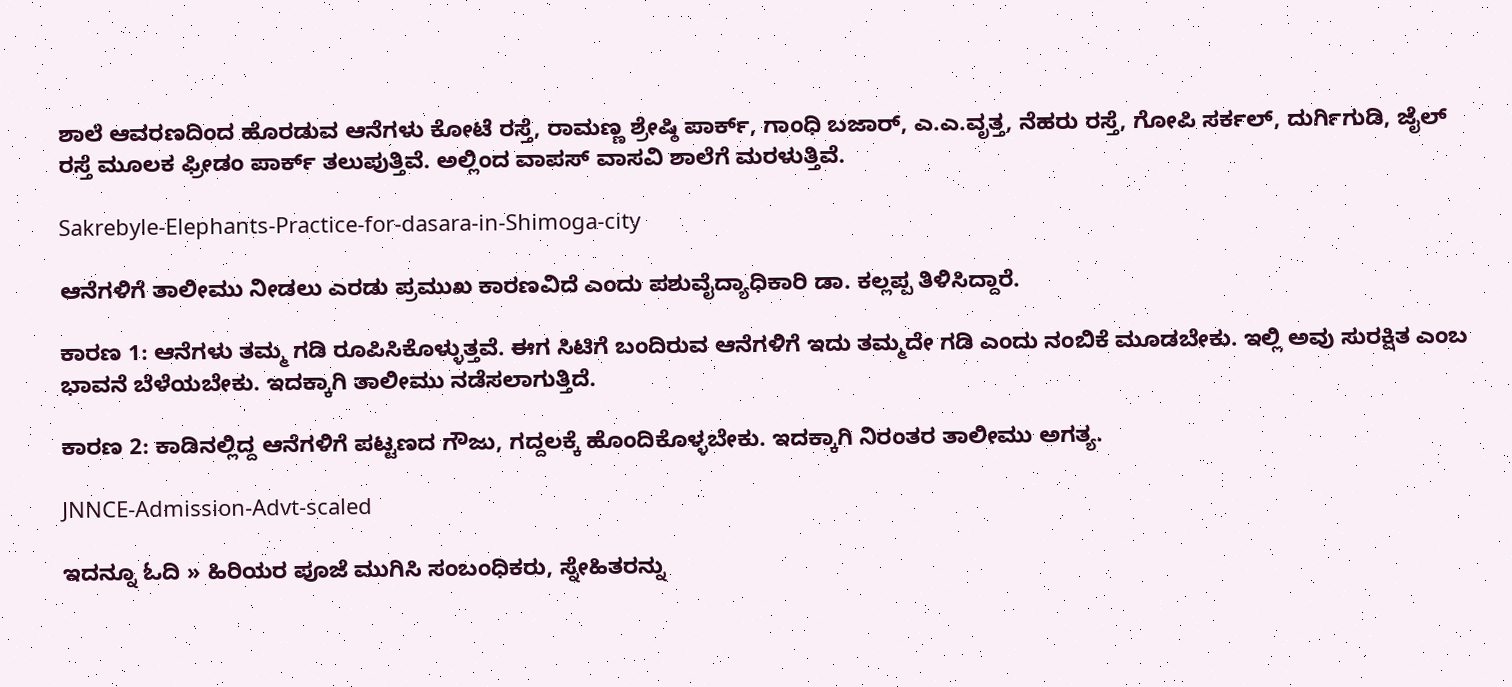ಶಾಲೆ ಆವರಣದಿಂದ ಹೊರಡುವ ಆನೆಗಳು ಕೋಟೆ ರಸ್ತೆ, ರಾಮಣ್ಣ ಶ್ರೇಷ್ಠಿ ಪಾರ್ಕ್‌, ಗಾಂಧಿ ಬಜಾರ್‌, ಎ.ಎ.ವೃತ್ತ, ನೆಹರು ರಸ್ತೆ, ಗೋಪಿ ಸರ್ಕಲ್‌, ದುರ್ಗಿಗುಡಿ, ಜೈಲ್‌ ರಸ್ತೆ ಮೂಲಕ ಫ್ರೀಡಂ ಪಾರ್ಕ್‌ ತಲುಪುತ್ತಿವೆ. ಅಲ್ಲಿಂದ ವಾಪಸ್‌ ವಾಸವಿ ಶಾಲೆಗೆ ಮರಳುತ್ತಿವೆ.

Sakrebyle-Elephants-Practice-for-dasara-in-Shimoga-city

ಆನೆಗಳಿಗೆ ತಾಲೀಮು ನೀಡಲು ಎರಡು ಪ್ರಮುಖ ಕಾರಣವಿದೆ ಎಂದು ಪಶುವೈದ್ಯಾಧಿಕಾರಿ ಡಾ. ಕಲ್ಲಪ್ಪ ತಿಳಿಸಿದ್ದಾರೆ.

ಕಾರಣ 1: ಆನೆಗಳು ತಮ್ಮ ಗಡಿ ರೂಪಿಸಿಕೊಳ್ಳುತ್ತವೆ. ಈಗ ಸಿಟಿಗೆ ಬಂದಿರುವ ಆನೆಗಳಿಗೆ ಇದು ತಮ್ಮದೇ ಗಡಿ ಎಂದು ನಂಬಿಕೆ ಮೂಡಬೇಕು. ಇಲ್ಲಿ ಅವು ಸುರಕ್ಷಿತ ಎಂಬ ಭಾವನೆ ಬೆಳೆಯಬೇಕು. ಇದಕ್ಕಾಗಿ ತಾಲೀಮು ನಡೆಸಲಾಗುತ್ತಿದೆ.

ಕಾರಣ 2: ಕಾಡಿನಲ್ಲಿದ್ದ ಆನೆಗಳಿಗೆ ಪಟ್ಟಣದ ಗೌಜು, ಗದ್ದಲಕ್ಕೆ ಹೊಂದಿಕೊಳ್ಳಬೇಕು. ಇದಕ್ಕಾಗಿ ನಿರಂತರ ತಾಲೀಮು ಅಗತ್ಯ.

JNNCE-Admission-Advt-scaled

ಇದನ್ನೂ ಓದಿ » ಹಿರಿಯರ ಪೂಜೆ ಮುಗಿಸಿ ಸಂಬಂಧಿಕರು, ಸ್ನೇಹಿತರನ್ನು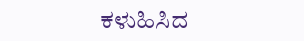ಕಳುಹಿಸಿದ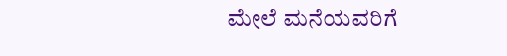ಮೇಲೆ ಮನೆಯವರಿಗೆ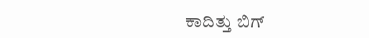ಕಾದಿತ್ತು ಬಿಗ್‌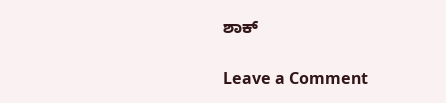ಶಾಕ್

Leave a Comment